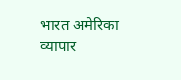भारत अमेरिका व्यापार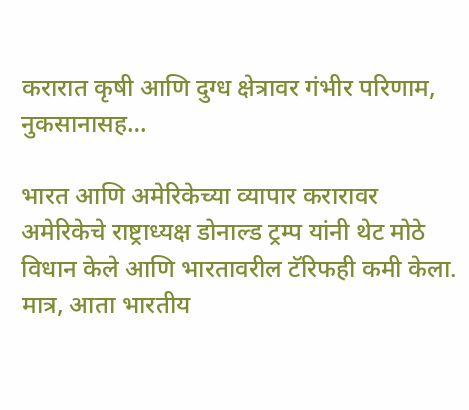करारात कृषी आणि दुग्ध क्षेत्रावर गंभीर परिणाम, नुकसानासह…

भारत आणि अमेरिकेच्या व्यापार करारावर अमेरिकेचे राष्ट्राध्यक्ष डोनाल्ड ट्रम्प यांनी थेट मोठे विधान केले आणि भारतावरील टॅरिफही कमी केला. मात्र, आता भारतीय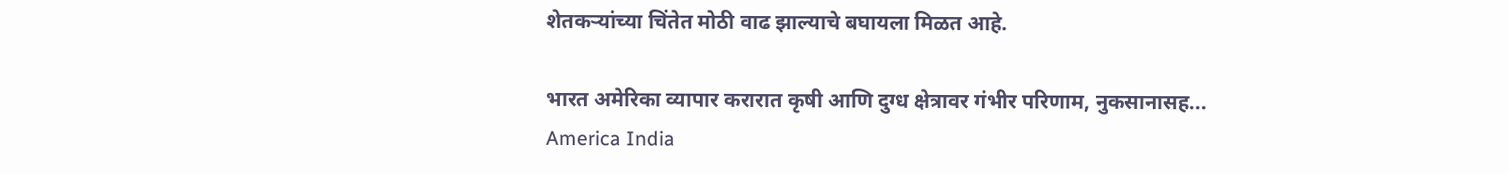शेतकऱ्यांच्या चिंतेत मोठी वाढ झाल्याचे बघायला मिळत आहे.

भारत अमेरिका व्यापार करारात कृषी आणि दुग्ध क्षेत्रावर गंभीर परिणाम, नुकसानासह...
America India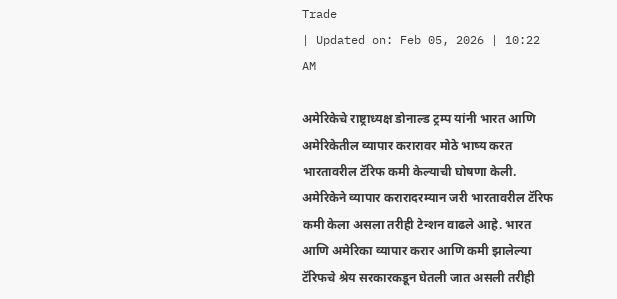Trade
| Updated on: Feb 05, 2026 | 10:22 AM

अमेरिकेचे राष्ट्राध्यक्ष डोनाल्ड ट्रम्प यांनी भारत आणि अमेरिकेतील व्यापार करारावर मोठे भाष्य करत भारतावरील टॅरिफ कमी केल्याची घोषणा केली. अमेरिकेने व्यापार करारादरम्यान जरी भारतावरील टॅरिफ कमी केला असला तरीही टेन्शन वाढले आहे. भारत आणि अमेरिका व्यापार करार आणि कमी झालेल्या टॅरिफचे श्रेय सरकारकडून घेतली जात असली तरीही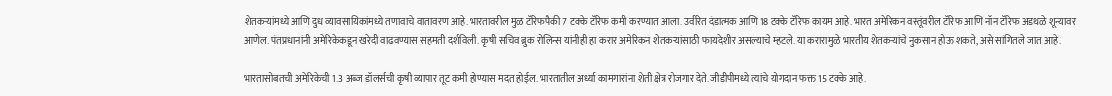शेतकऱ्यांमध्ये आणि दुध व्यावसायिकांमध्ये तणावाचे वातावरण आहे. भारतावरील मुळ टॅरिफपैकी 7 टक्के टॅरिफ कमी करण्यात आला. उर्वरित दंडात्मक आणि 18 टक्के टॅरिफ कायम आहे. भारत अमेरिकन वस्तूंवरील टॅरिफ आणि नॉन टॅरिफ अडथळे शून्यावर आणेल. पंतप्रधानांनी अमेरिकेकडून खरेदी वाढवण्यास सहमती दर्शविली. कृषी सचिव ब्रुक रोलिन्स यांनीही हा करार अमेरिकन शेतकऱ्यांसाठी फायदेशीर असल्याचे म्हटले. या करारामुळे भारतीय शेतकऱ्यांचे नुकसान होऊ शकते, असे सांगितले जात आहे.

भारतासोबतची अमेरिकेची 1.3 अब्ज डॉलर्सची कृषी व्यापार तूट कमी होण्यास मदत होईल. भारतातील अर्ध्या कामगारांना शेती क्षेत्र रोजगार देते. जीडीपीमध्ये त्यांचे योगदान फक्त 15 टक्के आहे.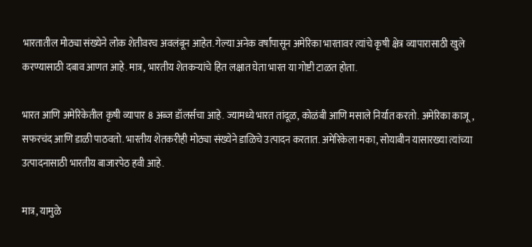भारतातील मोठ्या संख्येने लोक शेतीवरच अवलंबून आहेत. गेल्या अनेक वर्षांपासून अमेरिका भारतावर त्यांचे कृषी क्षेत्र व्यापारासाठी खुले करण्यासाठी दबाव आणत आहे. मात्र, भारतीय शेतकऱ्यांचे हित लक्षात घेता भारत या गोष्टी टाळत होता.

भारत आणि अमेरिकेतील कृषी व्यापार 8 अब्ज डॉलर्सचा आहे. ज्यामध्ये भारत तांदूळ, कोळंबी आणि मसाले निर्यात करतो. अमेरिका काजू, सफरचंद आणि डाळी पाठवतो. भारतीय शेतकरीही मोठ्या संख्येने डाळिचे उत्पादन करतात. अमेरिकेला मका, सोयाबीन यासारख्या त्यांच्या उत्पादनासाठी भारतीय बाजारपेठ हवी आहे.

मात्र, यामुळे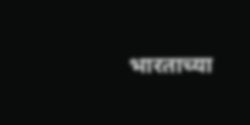भारताच्या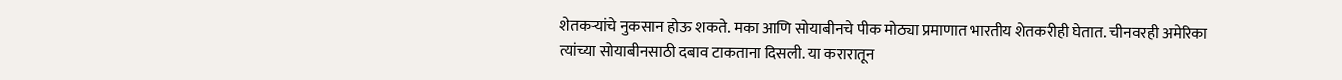शेतकऱ्यांचे नुकसान होऊ शकते. मका आणि सोयाबीनचे पीक मोठ्या प्रमाणात भारतीय शेतकरीही घेतात. चीनवरही अमेरिका त्यांच्या सोयाबीनसाठी दबाव टाकताना दिसली. या करारातून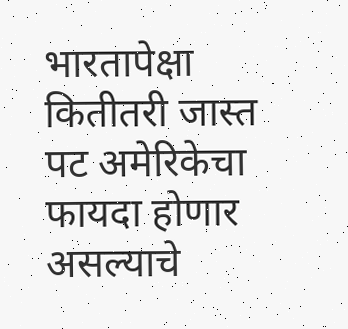भारतापेक्षा कितीतरी जास्त पट अमेरिकेचा फायदा होणार असल्याचे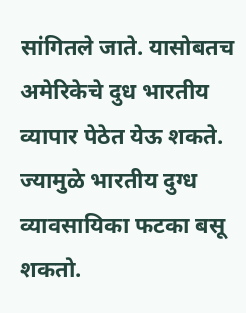सांगितले जाते. यासोबतच अमेरिकेचे दुध भारतीय व्यापार पेठेत येऊ शकते. ज्यामुळे भारतीय दुग्ध व्यावसायिका फटका बसू शकतो.